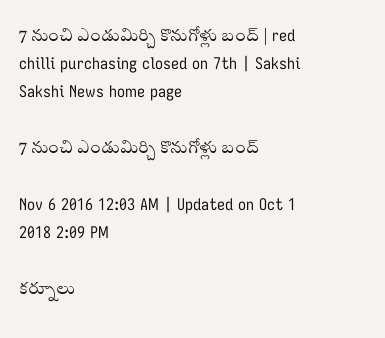7 నుంచి ఎండుమిర్చి కొనుగోళ్లు బంద్‌ | red chilli purchasing closed on 7th | Sakshi
Sakshi News home page

7 నుంచి ఎండుమిర్చి కొనుగోళ్లు బంద్‌

Nov 6 2016 12:03 AM | Updated on Oct 1 2018 2:09 PM

కర్నూలు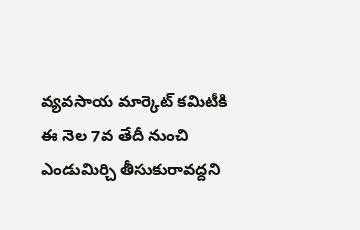వ్యవసాయ మార్కెట్‌ కమిటీకి ఈ నెల 7వ తేదీ నుంచి ఎండుమిర్చి తీసుకురావద్దని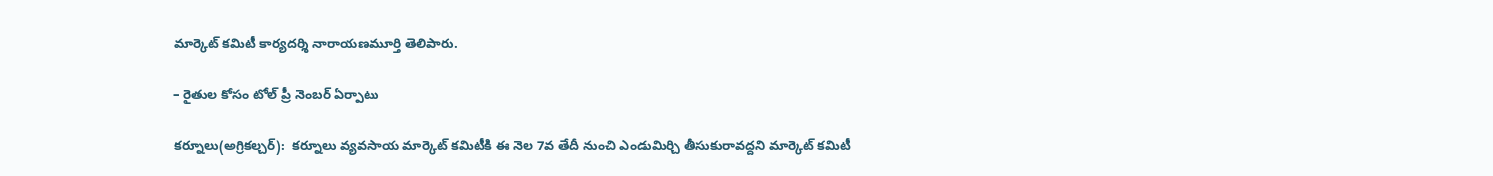మార్కెట్‌ కమిటీ కార్యదర్శి నారాయణమూర్తి తెలిపారు.

– రైతుల కోసం టోల్‌ ప్రీ నెంబర్‌ ఏర్పాటు

కర్నూలు(అగ్రికల్చర్‌):  కర్నూలు వ్యవసాయ మార్కెట్‌ కమిటీకి ఈ నెల 7వ తేదీ నుంచి ఎండుమిర్చి తీసుకురావద్దని మార్కెట్‌ కమిటీ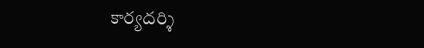కార్యదర్శి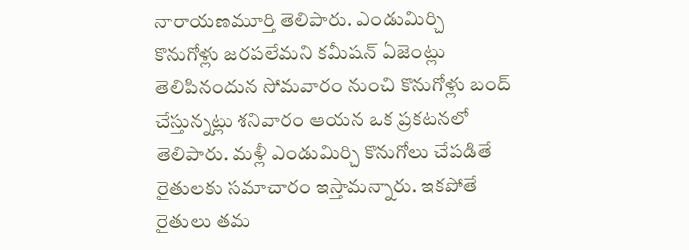నారాయణమూర్తి తెలిపారు. ఎండుమిర్చి కొనుగోళ్లు జరపలేమని కమీషన్‌ ఏజెంట్లు తెలిపినందున సోమవారం నుంచి కొనుగోళ్లు బంద్‌ చేస్తున్నట్లు శనివారం ఆయన ఒక ప్రకటనలో తెలిపారు. మళ్లీ ఎండుమిర్చి కొనుగోలు చేపడితే రైతులకు సమాచారం ఇస్తామన్నారు. ఇకపోతే రైతులు తమ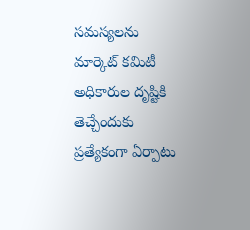సమస్యలను మార్కెట్‌ కమిటీ అధికారుల దృష్టికి తెచ్చేందుకు ప్రత్యేకంగా ఏర్పాటు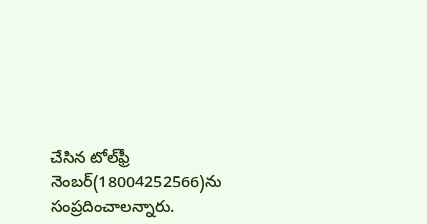చేసిన టోల్‌ఫ్రీ నెంబర్‌(18004252566)ను సంప్రదించాలన్నారు.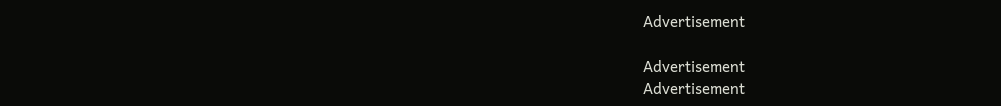Advertisement

Advertisement
Advertisement